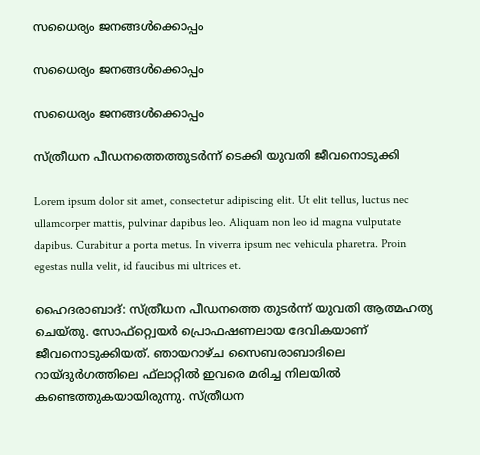സധൈര്യം ജനങ്ങൾക്കൊപ്പം

സധൈര്യം ജനങ്ങൾക്കൊപ്പം

സധൈര്യം ജനങ്ങൾക്കൊപ്പം

സ്ത്രീധന പീഡനത്തെത്തുടർന്ന് ടെക്കി യുവതി ജീവനൊടുക്കി

Lorem ipsum dolor sit amet, consectetur adipiscing elit. Ut elit tellus, luctus nec ullamcorper mattis, pulvinar dapibus leo. Aliquam non leo id magna vulputate dapibus. Curabitur a porta metus. In viverra ipsum nec vehicula pharetra. Proin egestas nulla velit, id faucibus mi ultrices et.

ഹൈദരാബാദ്: സ്ത്രീധന പീഡനത്തെ തുടര്‍ന്ന് യുവതി ആത്മഹത്യ ചെയ്തു. സോഫ്റ്റ്വെയര്‍ പ്രൊഫഷണലായ ദേവികയാണ് ജീവനൊടുക്കിയത്. ഞായറാഴ്ച സൈബരാബാദിലെ റായ്ദുര്‍ഗത്തിലെ ഫ്‌ലാറ്റില്‍ ഇവരെ മരിച്ച നിലയില്‍ കണ്ടെത്തുകയായിരുന്നു. സ്ത്രീധന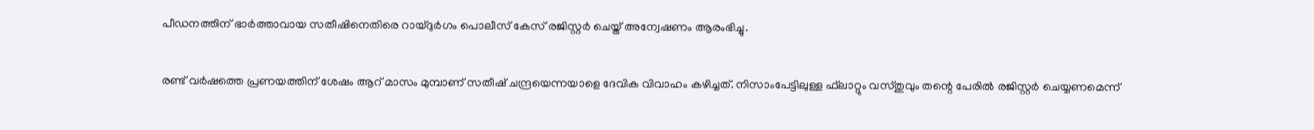പീഡനത്തിന് ഭാര്‍ത്താവായ സതീഷിനെതിരെ റായ്ദുര്‍ഗം പൊലീസ് കേസ് രജിസ്റ്റര്‍ ചെയ്ത് അന്വേഷണം ആരംഭിച്ചു.

രണ്ട് വര്‍ഷത്തെ പ്രണയത്തിന് ശേഷം ആറ് മാസം മുമ്പാണ് സതീഷ് ചന്ദ്രയെന്നയാളെ ദേവിക വിവാഹം കഴിച്ചത്. നിസാംപേട്ടിലുള്ള ഫ്‌ലാറ്റും വസ്തുവും തന്റെ പേരില്‍ രജിസ്റ്റര്‍ ചെയ്യണമെന്ന്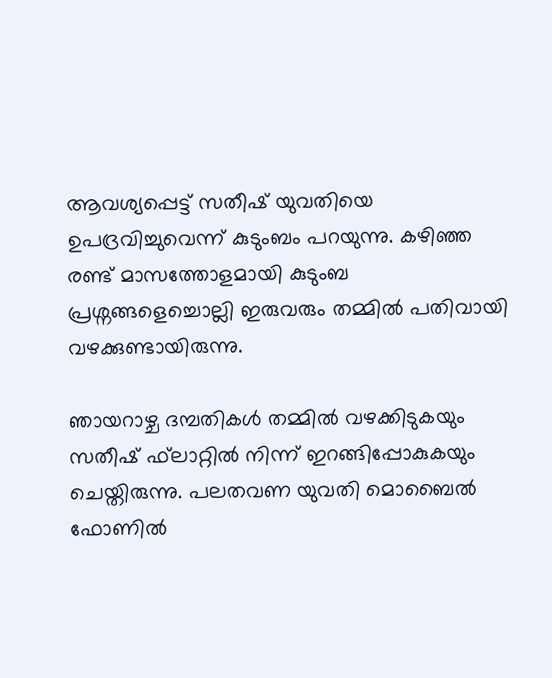ആവശ്യപ്പെട്ട് സതീഷ് യുവതിയെ ഉപദ്രവിച്ചുവെന്ന് കുടുംബം പറയുന്നു. കഴിഞ്ഞ രണ്ട് മാസത്തോളമായി കുടുംബ പ്രശ്നങ്ങളെച്ചൊല്ലി ഇരുവരും തമ്മില്‍ പതിവായി വഴക്കുണ്ടായിരുന്നു.

ഞായറാഴ്ച ദമ്പതികള്‍ തമ്മില്‍ വഴക്കിടുകയും സതീഷ് ഫ്‌ലാറ്റില്‍ നിന്ന് ഇറങ്ങിപ്പോകുകയും ചെയ്തിരുന്നു. പലതവണ യുവതി മൊബൈല്‍ ഫോണില്‍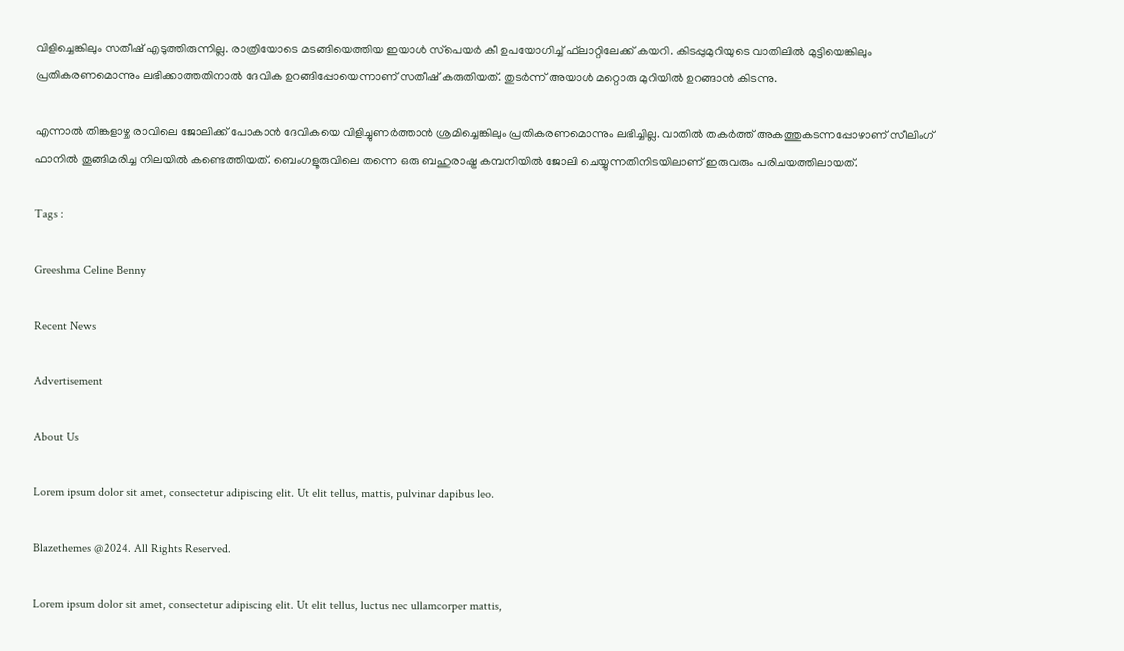വിളിച്ചെങ്കിലും സതീഷ് എടുത്തിരുന്നില്ല. രാത്രിയോടെ മടങ്ങിയെത്തിയ ഇയാള്‍ സ്‌പെയര്‍ കീ ഉപയോഗിച്ച് ഫ്‌ലാറ്റിലേക്ക് കയറി. കിടപ്പുമുറിയുടെ വാതിലില്‍ മുട്ടിയെങ്കിലും പ്രതികരണമൊന്നും ലഭിക്കാത്തതിനാല്‍ ദേവിക ഉറങ്ങിപ്പോയെന്നാണ് സതീഷ് കരുതിയത്. തുടര്‍ന്ന് അയാള്‍ മറ്റൊരു മുറിയില്‍ ഉറങ്ങാന്‍ കിടന്നു.

എന്നാല്‍ തിങ്കളാഴ്ച രാവിലെ ജോലിക്ക് പോകാന്‍ ദേവികയെ വിളിച്ചുണര്‍ത്താന്‍ ശ്രമിച്ചെങ്കിലും പ്രതികരണമൊന്നും ലഭിച്ചില്ല. വാതില്‍ തകര്‍ത്ത് അകത്തുകടന്നപ്പോഴാണ് സീലിംഗ് ഫാനില്‍ തൂങ്ങിമരിച്ച നിലയില്‍ കണ്ടെത്തിയത്. ബെംഗളൂരുവിലെ തന്നെ ഒരു ബഹുരാഷ്ട്ര കമ്പനിയില്‍ ജോലി ചെയ്യുന്നതിനിടയിലാണ് ഇരുവരും പരിചയത്തിലായത്.

Tags :

Greeshma Celine Benny

Recent News

Advertisement

About Us

Lorem ipsum dolor sit amet, consectetur adipiscing elit. Ut elit tellus, mattis, pulvinar dapibus leo.

Blazethemes @2024. All Rights Reserved.

Lorem ipsum dolor sit amet, consectetur adipiscing elit. Ut elit tellus, luctus nec ullamcorper mattis,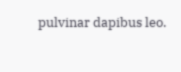pulvinar dapibus leo.